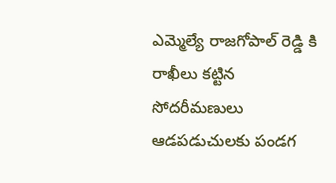ఎమ్మెల్యే రాజగోపాల్ రెడ్డి కి రాఖీలు కట్టిన సోదరీమణులు
ఆడపడుచులకు పండగ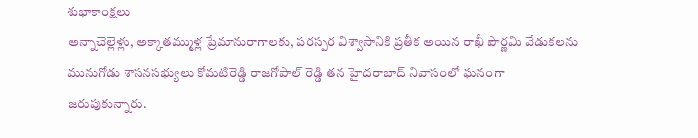శుభాకాంక్షలు
అన్నాచెల్లెళ్లు, అక్కాతమ్ముళ్ల ప్రేమానురాగాలకు, పరస్పర విశ్వాసానికి ప్రతీక అయిన రాఖీ పౌర్ణమి వేడుకలను మునుగోడు శాసనసభ్యులు కోమటిరెడ్డి రాజగోపాల్ రెడ్డి తన హైదరాబాద్ నివాసంలో ఘనంగా జరుపుకున్నారు.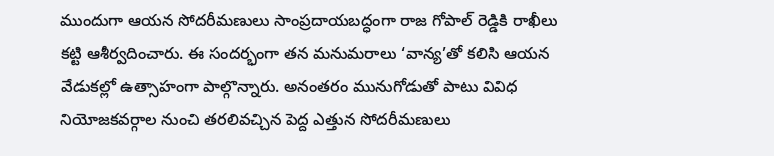ముందుగా ఆయన సోదరీమణులు సాంప్రదాయబద్ధంగా రాజ గోపాల్ రెడ్డికి రాఖీలు కట్టి ఆశీర్వదించారు. ఈ సందర్భంగా తన మనుమరాలు ‘వాన్య’తో కలిసి ఆయన వేడుకల్లో ఉత్సాహంగా పాల్గొన్నారు. అనంతరం మునుగోడుతో పాటు వివిధ నియోజకవర్గాల నుంచి తరలివచ్చిన పెద్ద ఎత్తున సోదరీమణులు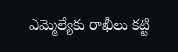ఎమ్మెల్యేకు రాఖీలు కట్టి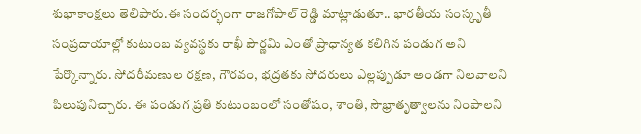శుభాకాంక్షలు తెలిపారు.ఈ సందర్భంగా రాజగోపాల్ రెడ్డి మాట్లాడుతూ.. భారతీయ సంస్కృతీ సంప్రదాయాల్లో కుటుంబ వ్యవస్థకు రాఖీ పౌర్ణమి ఎంతో ప్రాధాన్యత కలిగిన పండుగ అని పేర్కొన్నారు. సోదరీమణుల రక్షణ, గౌరవం, భద్రతకు సోదరులు ఎల్లప్పుడూ అండగా నిలవాలని పిలుపునిచ్చారు. ఈ పండుగ ప్రతి కుటుంబంలో సంతోషం, శాంతి, సౌభ్రాతృత్వాలను నింపాలని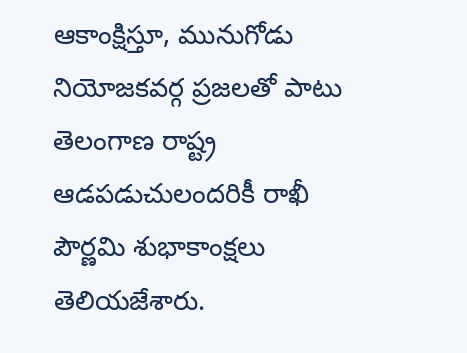ఆకాంక్షిస్తూ, మునుగోడు నియోజకవర్గ ప్రజలతో పాటు తెలంగాణ రాష్ట్ర ఆడపడుచులందరికీ రాఖీ పౌర్ణమి శుభాకాంక్షలు తెలియజేశారు.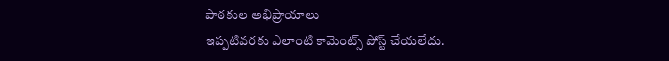పాఠకుల అభిప్రాయాలు
ఇప్పటివరకు ఎలాంటి కామెంట్స్ పోస్ట్ చేయలేదు.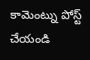కామెంట్ను పోస్ట్ చేయండి